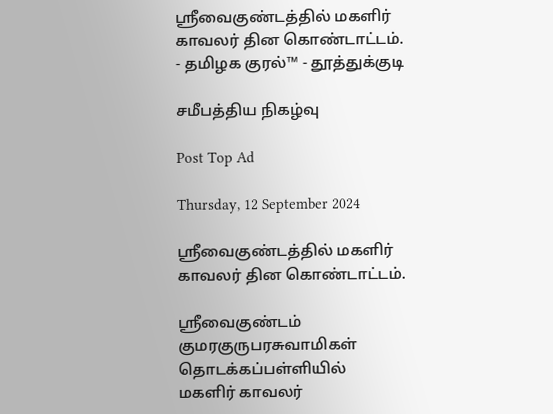ஸ்ரீவைகுண்டத்தில் மகளிர் காவலர் தின கொண்டாட்டம். - தமிழக குரல்™ - தூத்துக்குடி

சமீபத்திய நிகழ்வு

Post Top Ad

Thursday, 12 September 2024

ஸ்ரீவைகுண்டத்தில் மகளிர் காவலர் தின கொண்டாட்டம்.

ஸ்ரீவைகுண்டம் குமரகுருபரசுவாமிகள் தொடக்கப்பள்ளியில்
மகளிர் காவலர்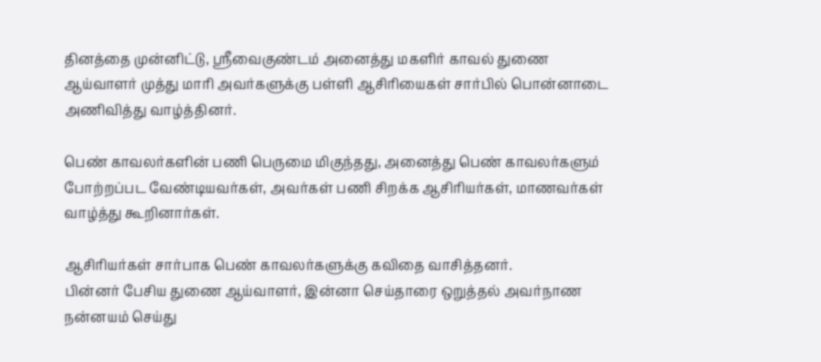தினத்தை முன்னிட்டு, ஸ்ரீவைகுண்டம் அனைத்து மகளிர் காவல் துணை ஆய்வாளர் முத்து மாரி அவர்களுக்கு பள்ளி ஆசிரியைகள் சார்பில் பொன்னாடை அணிவித்து வாழ்த்தினர்.

பெண் காவலர்களின் பணி பெருமை மிகுந்தது, அனைத்து பெண் காவலர்களும் போற்றப்பட வேண்டியவர்கள், அவர்கள் பணி சிறக்க ஆசிரியர்கள், மாணவர்கள் வாழ்த்து கூறினார்கள்.

ஆசிரியர்கள் சார்பாக பெண் காவலர்களுக்கு கவிதை வாசித்தனர்.
பின்னர் பேசிய துணை ஆய்வாளர், இன்னா செய்தாரை ஒறுத்தல் அவர்நாண நன்னயம் செய்து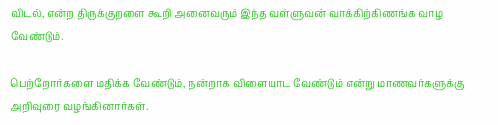விடல், என்ற திருக்குறளை கூறி அனைவரும் இந்த வள்ளுவன் வாக்கிற்கிணங்க வாழ வேண்டும்.

பெற்றோர்களை மதிக்க வேண்டும், நன்றாக விளையாட வேண்டும் என்று மாணவர்களுக்கு அறிவுரை வழங்கினார்கள்.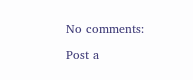No comments:

Post a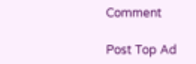Comment

Post Top Ad